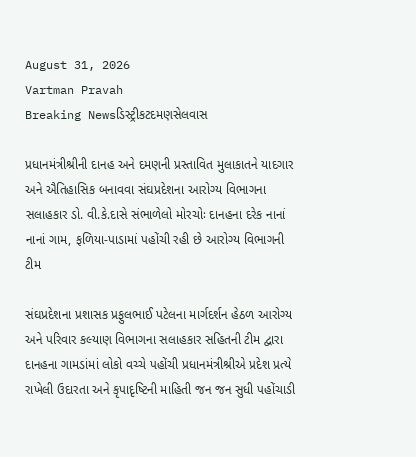August 31, 2026
Vartman Pravah
Breaking Newsડિસ્ટ્રીકટદમણસેલવાસ

પ્રધાનમંત્રીશ્રીની દાનહ અને દમણની પ્રસ્‍તાવિત મુલાકાતને યાદગાર અને ઐતિહાસિક બનાવવા સંઘપ્રદેશના આરોગ્‍ય વિભાગના સલાહકાર ડો. વી.કે.દાસે સંભાળેલો મોરચોઃ દાનહના દરેક નાનાં નાનાં ગામ, ફળિયા-પાડામાં પહોંચી રહી છે આરોગ્‍ય વિભાગની ટીમ

સંઘપ્રદેશના પ્રશાસક પ્રફુલભાઈ પટેલના માર્ગદર્શન હેઠળ આરોગ્‍ય અને પરિવાર કલ્‍યાણ વિભાગના સલાહકાર સહિતની ટીમ દ્વારા દાનહના ગામડાંમાં લોકો વચ્‍ચે પહોંચી પ્રધાનમંત્રીશ્રીએ પ્રદેશ પ્રત્‍યે રાખેલી ઉદારતા અને કૃપાદૃષ્‍ટિની માહિતી જન જન સુધી પહોંચાડી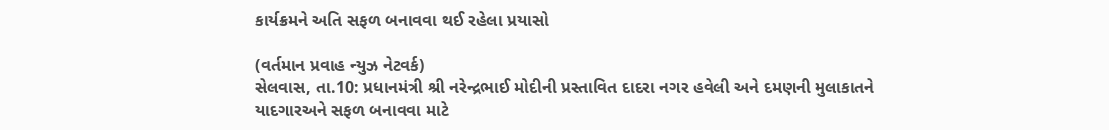કાર્યક્રમને અતિ સફળ બનાવવા થઈ રહેલા પ્રયાસો

(વર્તમાન પ્રવાહ ન્‍યુઝ નેટવર્ક)
સેલવાસ, તા.10: પ્રધાનમંત્રી શ્રી નરેન્‍દ્રભાઈ મોદીની પ્રસ્‍તાવિત દાદરા નગર હવેલી અને દમણની મુલાકાતને યાદગારઅને સફળ બનાવવા માટે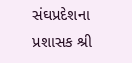સંઘપ્રદેશના પ્રશાસક શ્રી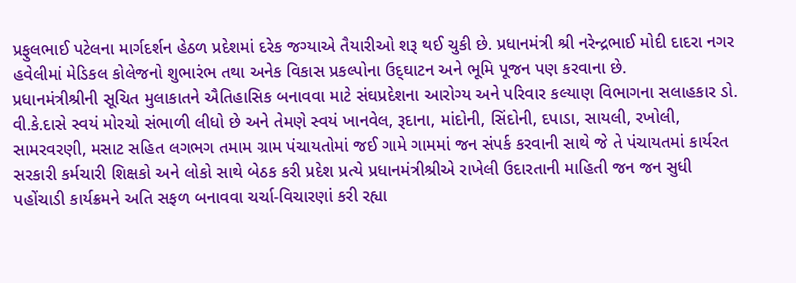પ્રફુલભાઈ પટેલના માર્ગદર્શન હેઠળ પ્રદેશમાં દરેક જગ્‍યાએ તૈયારીઓ શરૂ થઈ ચુકી છે. પ્રધાનમંત્રી શ્રી નરેન્‍દ્રભાઈ મોદી દાદરા નગર હવેલીમાં મેડિકલ કોલેજનો શુભારંભ તથા અનેક વિકાસ પ્રકલ્‍પોના ઉદ્‌ઘાટન અને ભૂમિ પૂજન પણ કરવાના છે.
પ્રધાનમંત્રીશ્રીની સૂચિત મુલાકાતને ઐતિહાસિક બનાવવા માટે સંઘપ્રદેશના આરોગ્‍ય અને પરિવાર કલ્‍યાણ વિભાગના સલાહકાર ડો. વી.કે.દાસે સ્‍વયં મોરચો સંભાળી લીધો છે અને તેમણે સ્‍વયં ખાનવેલ, રૂદાના, માંદોની, સિંદોની, દપાડા, સાયલી, રખોલી, સામરવરણી, મસાટ સહિત લગભગ તમામ ગ્રામ પંચાયતોમાં જઈ ગામે ગામમાં જન સંપર્ક કરવાની સાથે જે તે પંચાયતમાં કાર્યરત સરકારી કર્મચારી શિક્ષકો અને લોકો સાથે બેઠક કરી પ્રદેશ પ્રત્‍યે પ્રધાનમંત્રીશ્રીએ રાખેલી ઉદારતાની માહિતી જન જન સુધી પહોંચાડી કાર્યક્રમને અતિ સફળ બનાવવા ચર્ચા-વિચારણાં કરી રહ્યા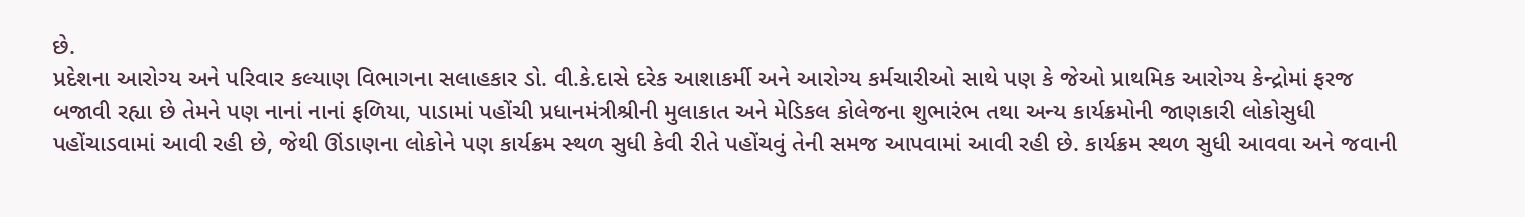છે.
પ્રદેશના આરોગ્‍ય અને પરિવાર કલ્‍યાણ વિભાગના સલાહકાર ડો. વી.કે.દાસે દરેક આશાકર્મી અને આરોગ્‍ય કર્મચારીઓ સાથે પણ કે જેઓ પ્રાથમિક આરોગ્‍ય કેન્‍દ્રોમાં ફરજ બજાવી રહ્યા છે તેમને પણ નાનાં નાનાં ફળિયા, પાડામાં પહોંચી પ્રધાનમંત્રીશ્રીની મુલાકાત અને મેડિકલ કોલેજના શુભારંભ તથા અન્‍ય કાર્યક્રમોની જાણકારી લોકોસુધી પહોંચાડવામાં આવી રહી છે, જેથી ઊંડાણના લોકોને પણ કાર્યક્રમ સ્‍થળ સુધી કેવી રીતે પહોંચવું તેની સમજ આપવામાં આવી રહી છે. કાર્યક્રમ સ્‍થળ સુધી આવવા અને જવાની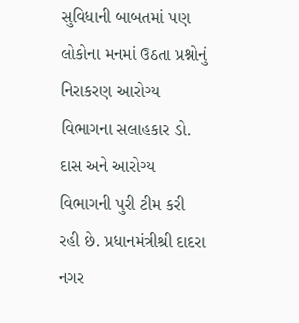સુવિધાની બાબતમાં પણ લોકોના મનમાં ઉઠતા પ્રશ્નોનું નિરાકરણ આરોગ્‍ય વિભાગના સલાહકાર ડો. દાસ અને આરોગ્‍ય વિભાગની પુરી ટીમ કરી રહી છે. પ્રધાનમંત્રીશ્રી દાદરા નગર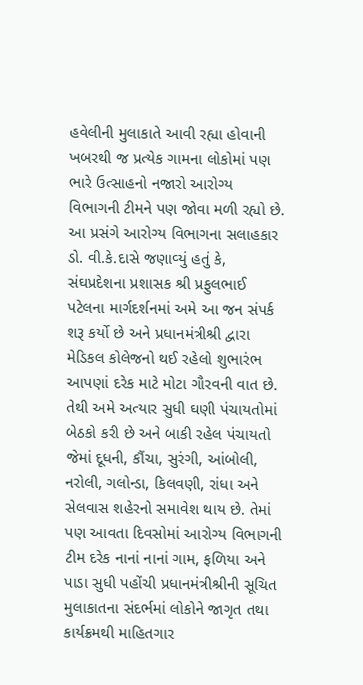હવેલીની મુલાકાતે આવી રહ્યા હોવાની ખબરથી જ પ્રત્‍યેક ગામના લોકોમાં પણ ભારે ઉત્‍સાહનો નજારો આરોગ્‍ય વિભાગની ટીમને પણ જોવા મળી રહ્યો છે.
આ પ્રસંગે આરોગ્‍ય વિભાગના સલાહકાર ડો. વી.કે.દાસે જણાવ્‍યું હતું કે, સંઘપ્રદેશના પ્રશાસક શ્રી પ્રફુલભાઈ પટેલના માર્ગદર્શનમાં અમે આ જન સંપર્ક શરૂ કર્યો છે અને પ્રધાનમંત્રીશ્રી દ્વારા મેડિકલ કોલેજનો થઈ રહેલો શુભારંભ આપણાં દરેક માટે મોટા ગૌરવની વાત છે. તેથી અમે અત્‍યાર સુધી ઘણી પંચાયતોમાં બેઠકો કરી છે અને બાકી રહેલ પંચાયતો જેમાં દૂધની, કૌંચા, સુરંગી, આંબોલી, નરોલી, ગલોન્‍ડા, કિલવણી, રાંધા અને સેલવાસ શહેરનો સમાવેશ થાય છે. તેમાં પણ આવતા દિવસોમાં આરોગ્‍ય વિભાગની ટીમ દરેક નાનાં નાનાં ગામ, ફળિયા અને પાડા સુધી પહોંચી પ્રધાનમંત્રીશ્રીની સૂચિત મુલાકાતના સંદર્ભમાં લોકોને જાગૃત તથા કાર્યક્રમથી માહિતગાર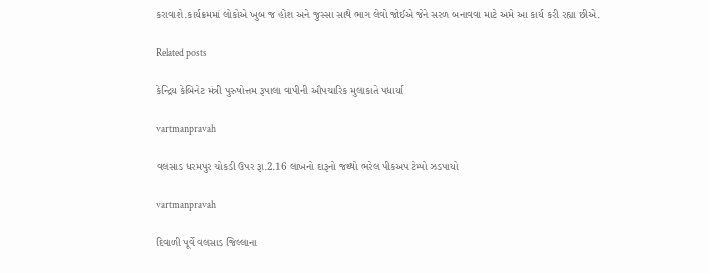કરાવાશે.કાર્યક્રમમાં લોકોએ ખુબ જ હોંશ અને જુસ્‍સા સાથે ભાગ લેવો જોઈએ જેને સરળ બનાવવા માટે અમે આ કાર્ય કરી રહ્યા છીએ.

Related posts

કેન્‍દ્રિય કેબિનેટ મંત્રી પુરુષોત્તમ રૂપાલા વાપીની ઔપચારિક મુલાકાતે પધાર્યા

vartmanpravah

વલસાડ ધરમપુર ચોકડી ઉપર રૂા.2.16 લાખનો દારૂનો જથ્‍થો ભરેલ પીકઅપ ટેમ્‍પો ઝડપાયો

vartmanpravah

દિવાળી પૂર્વે વલસાડ જિલ્લાના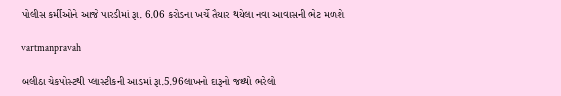પોલીસ કર્મીઓને આજે પારડીમાં રૂા. 6.06 કરોડના ખર્ચે તૈયાર થયેલા નવા આવાસની ભેટ મળશે

vartmanpravah

બલીઠા ચેકપોસ્‍ટથી પ્‍લાસ્‍ટીકની આડમાં રૂા.5.96લાખનો દારૂનો જથ્‍થો ભરેલો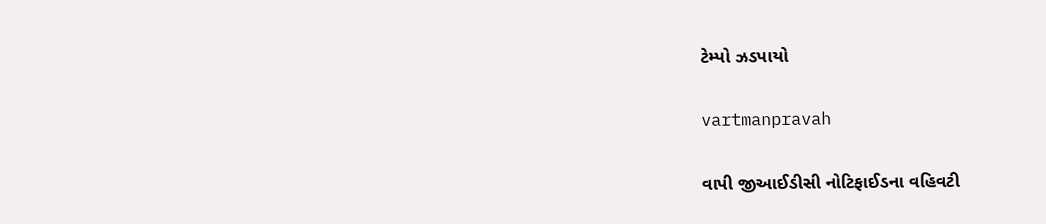ટેમ્‍પો ઝડપાયો

vartmanpravah

વાપી જીઆઈડીસી નોટિફાઈડના વહિવટી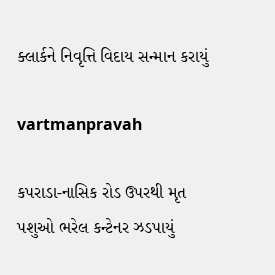ક્‍લાર્કને નિવૃત્તિ વિદાય સન્‍માન કરાયું

vartmanpravah

કપરાડા-નાસિક રોડ ઉપરથી મૃત પશુઓ ભરેલ કન્‍ટેનર ઝડપાયું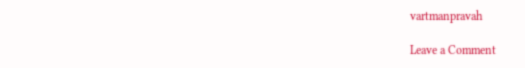vartmanpravah

Leave a Comment